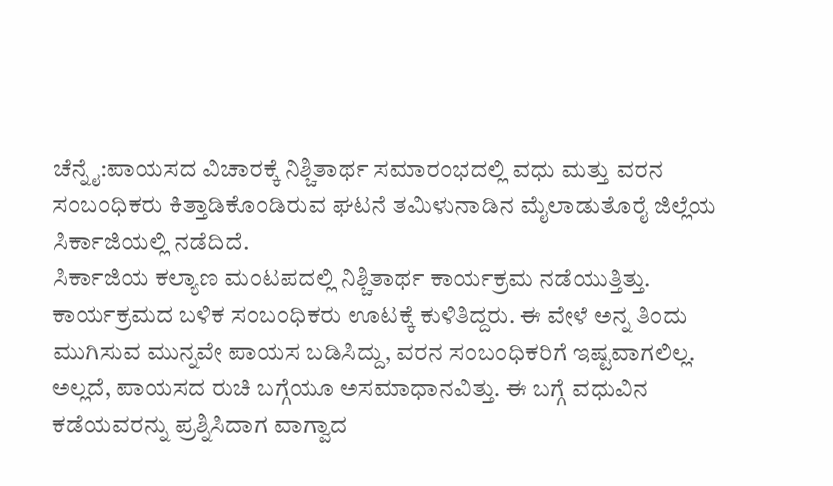ಚೆನ್ನೈ:ಪಾಯಸದ ವಿಚಾರಕ್ಕೆ ನಿಶ್ಚಿತಾರ್ಥ ಸಮಾರಂಭದಲ್ಲಿ ವಧು ಮತ್ತು ವರನ ಸಂಬಂಧಿಕರು ಕಿತ್ತಾಡಿಕೊಂಡಿರುವ ಘಟನೆ ತಮಿಳುನಾಡಿನ ಮೈಲಾಡುತೊರೈ ಜಿಲ್ಲೆಯ ಸಿರ್ಕಾಜಿಯಲ್ಲಿ ನಡೆದಿದೆ.
ಸಿರ್ಕಾಜಿಯ ಕಲ್ಯಾಣ ಮಂಟಪದಲ್ಲಿ ನಿಶ್ಚಿತಾರ್ಥ ಕಾರ್ಯಕ್ರಮ ನಡೆಯುತ್ತಿತ್ತು. ಕಾರ್ಯಕ್ರಮದ ಬಳಿಕ ಸಂಬಂಧಿಕರು ಊಟಕ್ಕೆ ಕುಳಿತಿದ್ದರು. ಈ ವೇಳೆ ಅನ್ನ ತಿಂದು ಮುಗಿಸುವ ಮುನ್ನವೇ ಪಾಯಸ ಬಡಿಸಿದ್ದು, ವರನ ಸಂಬಂಧಿಕರಿಗೆ ಇಷ್ಟವಾಗಲಿಲ್ಲ. ಅಲ್ಲದೆ, ಪಾಯಸದ ರುಚಿ ಬಗ್ಗೆಯೂ ಅಸಮಾಧಾನವಿತ್ತು. ಈ ಬಗ್ಗೆ ವಧುವಿನ ಕಡೆಯವರನ್ನು ಪ್ರಶ್ನಿಸಿದಾಗ ವಾಗ್ವಾದ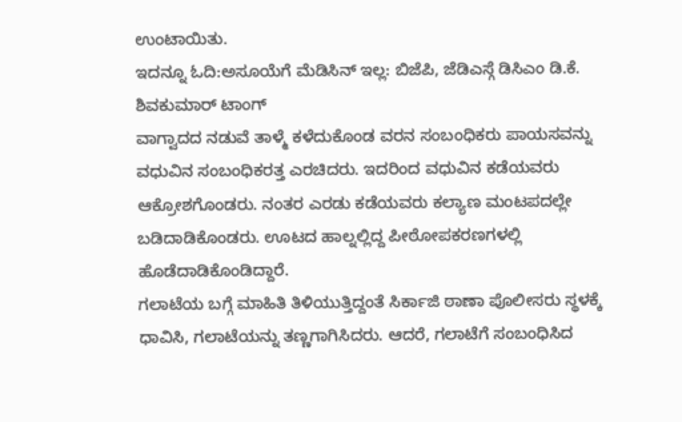ಉಂಟಾಯಿತು.
ಇದನ್ನೂ ಓದಿ:ಅಸೂಯೆಗೆ ಮೆಡಿಸಿನ್ ಇಲ್ಲ: ಬಿಜೆಪಿ, ಜೆಡಿಎಸ್ಗೆ ಡಿಸಿಎಂ ಡಿ.ಕೆ. ಶಿವಕುಮಾರ್ ಟಾಂಗ್
ವಾಗ್ವಾದದ ನಡುವೆ ತಾಳ್ಮೆ ಕಳೆದುಕೊಂಡ ವರನ ಸಂಬಂಧಿಕರು ಪಾಯಸವನ್ನು ವಧುವಿನ ಸಂಬಂಧಿಕರತ್ತ ಎರಚಿದರು. ಇದರಿಂದ ವಧುವಿನ ಕಡೆಯವರು ಆಕ್ರೋಶಗೊಂಡರು. ನಂತರ ಎರಡು ಕಡೆಯವರು ಕಲ್ಯಾಣ ಮಂಟಪದಲ್ಲೇ ಬಡಿದಾಡಿಕೊಂಡರು. ಊಟದ ಹಾಲ್ನಲ್ಲಿದ್ದ ಪೀಠೋಪಕರಣಗಳಲ್ಲಿ ಹೊಡೆದಾಡಿಕೊಂಡಿದ್ದಾರೆ.
ಗಲಾಟೆಯ ಬಗ್ಗೆ ಮಾಹಿತಿ ತಿಳಿಯುತ್ತಿದ್ದಂತೆ ಸಿರ್ಕಾಜಿ ಠಾಣಾ ಪೊಲೀಸರು ಸ್ಥಳಕ್ಕೆ ಧಾವಿಸಿ, ಗಲಾಟೆಯನ್ನು ತಣ್ಣಗಾಗಿಸಿದರು. ಆದರೆ, ಗಲಾಟೆಗೆ ಸಂಬಂಧಿಸಿದ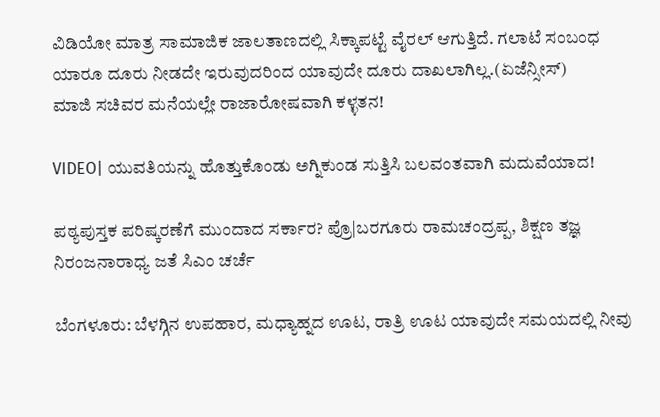ವಿಡಿಯೋ ಮಾತ್ರ ಸಾಮಾಜಿಕ ಜಾಲತಾಣದಲ್ಲಿ ಸಿಕ್ಕಾಪಟ್ಟೆ ವೈರಲ್ ಆಗುತ್ತಿದೆ. ಗಲಾಟೆ ಸಂಬಂಧ ಯಾರೂ ದೂರು ನೀಡದೇ ಇರುವುದರಿಂದ ಯಾವುದೇ ದೂರು ದಾಖಲಾಗಿಲ್ಲ.(ಏಜೆನ್ಸೀಸ್)
ಮಾಜಿ ಸಚಿವರ ಮನೆಯಲ್ಲೇ ರಾಜಾರೋಷವಾಗಿ ಕಳ್ಳತನ!

VIDEO| ಯುವತಿಯನ್ನು ಹೊತ್ತುಕೊಂಡು ಅಗ್ನಿಕುಂಡ ಸುತ್ತಿಸಿ ಬಲವಂತವಾಗಿ ಮದುವೆಯಾದ!

ಪಠ್ಯಪುಸ್ತಕ ಪರಿಷ್ಕರಣೆಗೆ ಮುಂದಾದ ಸರ್ಕಾರ? ಪ್ರೊ|ಬರಗೂರು ರಾಮಚಂದ್ರಪ್ಪ, ಶಿಕ್ಷಣ ತಜ್ಞ ನಿರಂಜನಾರಾಧ್ಯ ಜತೆ ಸಿಎಂ ಚರ್ಚೆ

ಬೆಂಗಳೂರು: ಬೆಳಗ್ಗಿನ ಉಪಹಾರ, ಮಧ್ಯಾಹ್ನದ ಊಟ, ರಾತ್ರಿ ಊಟ ಯಾವುದೇ ಸಮಯದಲ್ಲಿ ನೀವು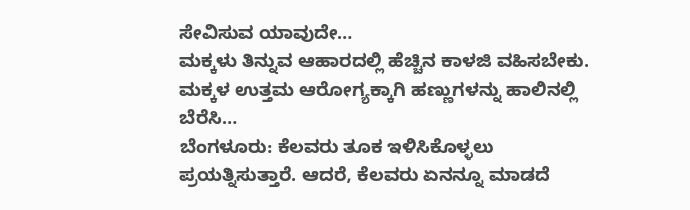ಸೇವಿಸುವ ಯಾವುದೇ…
ಮಕ್ಕಳು ತಿನ್ನುವ ಆಹಾರದಲ್ಲಿ ಹೆಚ್ಚಿನ ಕಾಳಜಿ ವಹಿಸಬೇಕು. ಮಕ್ಕಳ ಉತ್ತಮ ಆರೋಗ್ಯಕ್ಕಾಗಿ ಹಣ್ಣುಗಳನ್ನು ಹಾಲಿನಲ್ಲಿ ಬೆರೆಸಿ…
ಬೆಂಗಳೂರು: ಕೆಲವರು ತೂಕ ಇಳಿಸಿಕೊಳ್ಳಲು ಪ್ರಯತ್ನಿಸುತ್ತಾರೆ. ಆದರೆ, ಕೆಲವರು ಏನನ್ನೂ ಮಾಡದೆ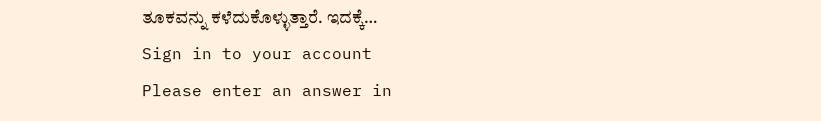ತೂಕವನ್ನು ಕಳೆದುಕೊಳ್ಳುತ್ತಾರೆ. ಇದಕ್ಕೆ…
Sign in to your account
Please enter an answer in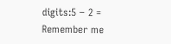digits:5 − 2 =
Remember me